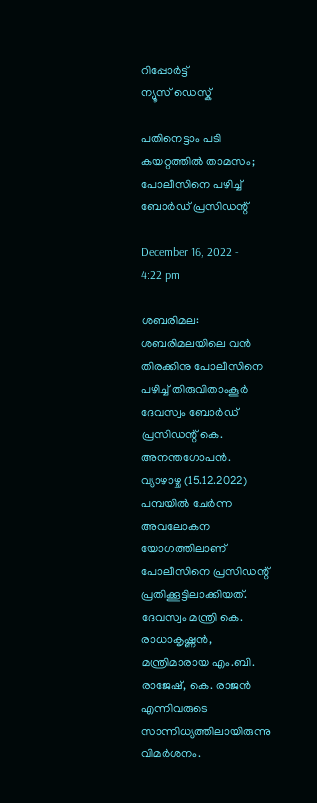റിപ്പോര്‍ട്ട്
ന്യൂസ് ഡെസ്ക്

പതിനെട്ടാം പടി കയറ്റത്തില്‍ താമസം; പോലീസിനെ പഴിച്ച് ബോര്‍ഡ് പ്രസിഡന്റ്

December 16, 2022 - 4:22 pm

ശബരിമല: ശബരിമലയിലെ വന്‍ തിരക്കിനു പോലീസിനെ പഴിച്ച് തിരുവിതാംകൂര്‍ ദേവസ്വം ബോര്‍ഡ് പ്രസിഡന്റ് കെ. അനന്തഗോപന്‍. വ്യാഴാഴ്ച (15.12.2022) പമ്പയില്‍ ചേര്‍ന്ന അവലോകന യോഗത്തിലാണ് പോലീസിനെ പ്രസിഡന്റ് പ്രതിക്കൂട്ടിലാക്കിയത്. ദേവസ്വം മന്ത്രി കെ. രാധാകൃഷ്ണന്‍, മന്ത്രിമാരായ എം.ബി. രാജേഷ്, കെ. രാജന്‍ എന്നിവരുടെ സാന്നിധ്യത്തിലായിരുന്നു വിമര്‍ശനം.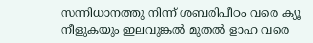സന്നിധാനത്തു നിന്ന് ശബരിപീഠം വരെ ക്യൂ നീളുകയും ഇലവുങ്കല്‍ മുതല്‍ ളാഹ വരെ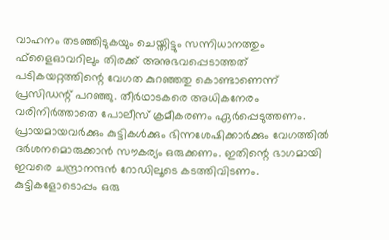വാഹനം തടഞ്ഞിടുകയും ചെയ്തിട്ടും സന്നിധാനത്തും ഫ്ളൈഓവറിലും തിരക്ക് അനുഭവപ്പെടാത്തത് പടികയറ്റത്തിന്റെ വേഗത കുറഞ്ഞതു കൊണ്ടാണെന്ന് പ്രസിഡന്റ് പറഞ്ഞു. തീര്‍ഥാടകരെ അധികനേരം വരിനിര്‍ത്താതെ പോലീസ് ക്രമീകരണം ഏര്‍പ്പെടുത്തണം. പ്രായമായവര്‍ക്കും കുട്ടികള്‍ക്കും ഭിന്നശേഷിക്കാര്‍ക്കും വേഗത്തില്‍ ദര്‍ശനമൊരുക്കാന്‍ സൗകര്യം ഒരുക്കണം. ഇതിന്റെ ഭാഗമായി ഇവരെ ചന്ദ്രാനന്ദന്‍ റോഡിലൂടെ കടത്തിവിടണം. കുട്ടികളോടൊപ്പം ഒരു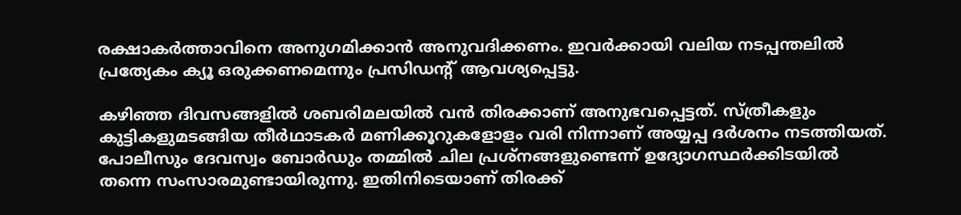രക്ഷാകര്‍ത്താവിനെ അനുഗമിക്കാന്‍ അനുവദിക്കണം. ഇവര്‍ക്കായി വലിയ നടപ്പന്തലില്‍ പ്രത്യേകം ക്യൂ ഒരുക്കണമെന്നും പ്രസിഡന്റ് ആവശ്യപ്പെട്ടു.

കഴിഞ്ഞ ദിവസങ്ങളില്‍ ശബരിമലയില്‍ വന്‍ തിരക്കാണ് അനുഭവപ്പെട്ടത്. സ്ത്രീകളും കുട്ടികളുമടങ്ങിയ തീര്‍ഥാടകര്‍ മണിക്കൂറുകളോളം വരി നിന്നാണ് അയ്യപ്പ ദര്‍ശനം നടത്തിയത്. പോലീസും ദേവസ്വം ബോര്‍ഡും തമ്മില്‍ ചില പ്രശ്‌നങ്ങളുണ്ടെന്ന് ഉദ്യോഗസ്ഥര്‍ക്കിടയില്‍ തന്നെ സംസാരമുണ്ടായിരുന്നു. ഇതിനിടെയാണ് തിരക്ക്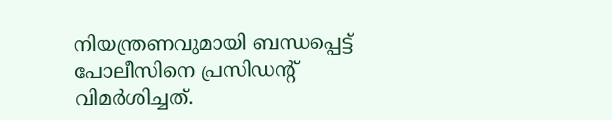നിയന്ത്രണവുമായി ബന്ധപ്പെട്ട് പോലീസിനെ പ്രസിഡന്റ് വിമര്‍ശിച്ചത്.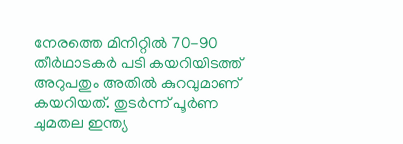നേരത്തെ മിനിറ്റില്‍ 70-90 തീര്‍ഥാടകര്‍ പടി കയറിയിടത്ത് അറുപതും അതില്‍ കുറവുമാണ് കയറിയത്. തുടര്‍ന്ന് പൂര്‍ണ ചുമതല ഇന്ത്യ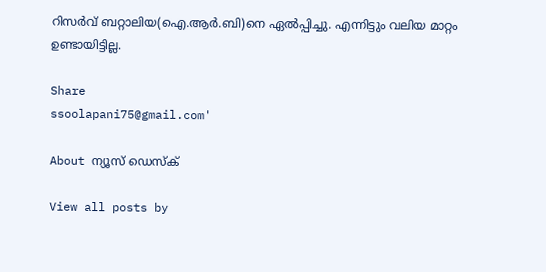റിസര്‍വ് ബറ്റാലിയ(ഐ.ആര്‍.ബി)നെ ഏല്‍പ്പിച്ചു. എന്നിട്ടും വലിയ മാറ്റം ഉണ്ടായിട്ടില്ല.

Share
ssoolapani75@gmail.com'

About ന്യൂസ് ഡെസ്ക്

View all posts by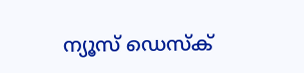ന്യൂസ് ഡെസ്ക്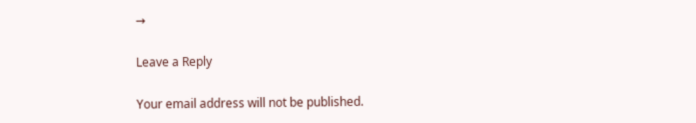→

Leave a Reply

Your email address will not be published.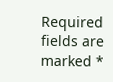Required fields are marked *